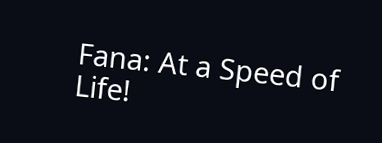Fana: At a Speed of Life!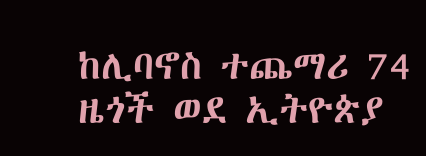ከሊባኖስ ተጨማሪ 74 ዜጎች ወደ ኢትዮጵያ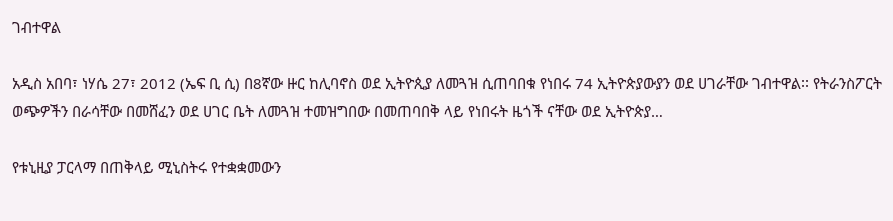ገብተዋል

አዲስ አበባ፣ ነሃሴ 27፣ 2012 (ኤፍ ቢ ሲ) በ8ኛው ዙር ከሊባኖስ ወደ ኢትዮጲያ ለመጓዝ ሲጠባበቁ የነበሩ 74 ኢትዮጵያውያን ወደ ሀገራቸው ገብተዋል፡፡ የትራንስፖርት ወጭዎችን በራሳቸው በመሸፈን ወደ ሀገር ቤት ለመጓዝ ተመዝግበው በመጠባበቅ ላይ የነበሩት ዜጎች ናቸው ወደ ኢትዮጵያ…

የቱኒዚያ ፓርላማ በጠቅላይ ሚኒስትሩ የተቋቋመውን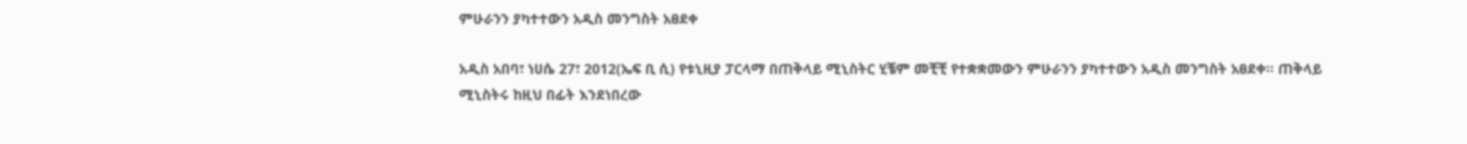ምሁራንን ያካተተውን አዲስ መንግስት አፀደቀ

አዲስ አበባ፣ ነሀሴ 27፣ 2012(ኤፍ ቢ ሲ) የቱኒዚያ ፓርላማ በጠቅላይ ሚኒስትር ሂቼም መቺቺ የተቋቋመውን ምሁራንን ያካተተውን አዲስ መንግስት አፀደቀ፡፡ ጠቅላይ ሚኒስትሩ ከዚህ በፊት እንደነበረው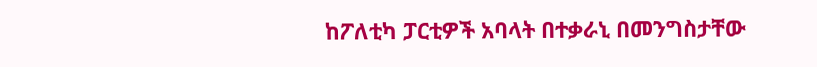ከፖለቲካ ፓርቲዎች አባላት በተቃራኒ በመንግስታቸው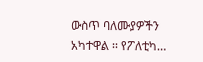ውስጥ ባለሙያዎችን አካተዋል ፡፡ የፖለቲካ…